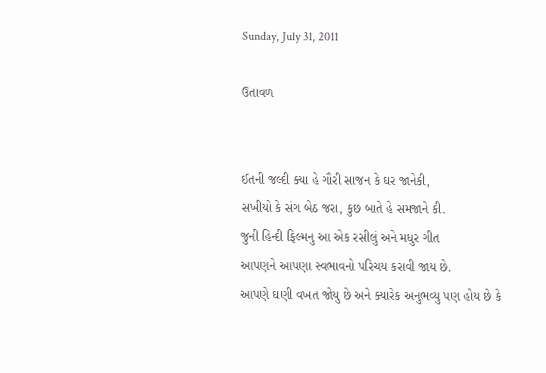Sunday, July 31, 2011

ઉતાવળ


ઈતની જલ્દી ક્યા હે ગૌરી સાજન કે ઘર જાનેકી,
સખીયો કે સંગ બેઠ જરા, કુછ બાતે હે સમજાને કી.
જુની હિન્દી ફિલ્મનુ આ એક રસીલું અને મધુર ગીત
આપણને આપણા સ્વભાવનો પરિચય કરાવી જાય છે.
આપણે ઘણી વખત જોયુ છે અને ક્યારેક અનુભવ્યુ પણ હોય છે કે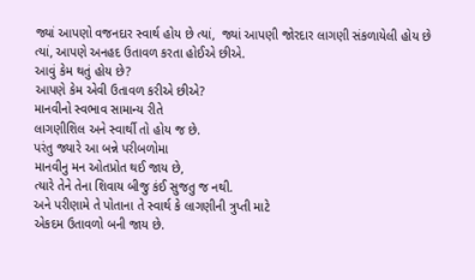જ્યાં આપણો વજનદાર સ્વાર્થ હોય છે ત્યાં,  જ્યાં આપણી જોરદાર લાગણી સંકળાયેલી હોય છે ત્યાં, આપણે અનહદ ઉતાવળ કરતા હોઈએ છીએ.
આવું કેમ થતું હોય છે?
આપણે કેમ એવી ઉતાવળ કરીએ છીએ?
માનવીનો સ્વભાવ સામાન્ય રીતે
લાગણીશિલ અને સ્વાર્થી તો હોય જ છે.
પરંતુ જ્યારે આ બન્ને પરીબળોમા
માનવીનુ મન ઓતપ્રોત થઈ જાય છે,
ત્યારે તેને તેના શિવાય બીજુ કંઈ સુજતુ જ નથી.
અને પરીણામે તે પોતાના તે સ્વાર્થ કે લાગણીની ત્રુપ્તી માટે
એકદમ ઉતાવળો બની જાય છે.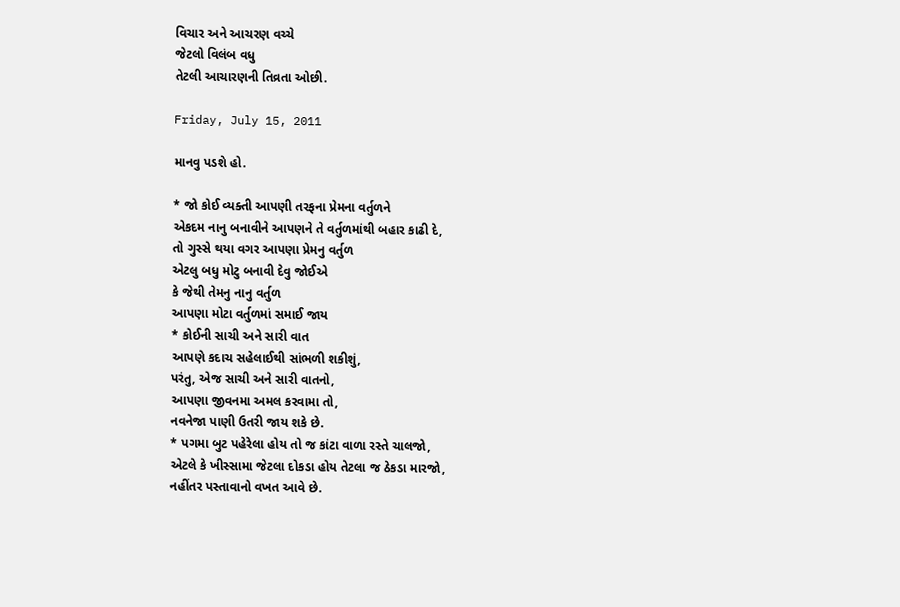વિચાર અને આચરણ વચ્ચે
જેટલો વિલંબ વધુ
તેટલી આચારણની તિવ્રતા ઓછી.

Friday, July 15, 2011

માનવુ પડશે હો.

* જો કોઈ વ્યક્તી આપણી તરફના પ્રેમના વર્તુળને
એકદમ નાનુ બનાવીને આપણને તે વર્તુળમાંથી બહાર કાઢી દે,
તો ગુસ્સે થયા વગર આપણા પ્રેમનુ વર્તુળ
એટલુ બધુ મોટુ બનાવી દેવુ જોઈએ
કે જેથી તેમનુ નાનુ વર્તુળ
આપણા મોટા વર્તુળમાં સમાઈ જાય
* કોઈની સાચી અને સારી વાત
આપણે કદાચ સહેલાઈથી સાંભળી શકીશું,
પરંતુ, એજ સાચી અને સારી વાતનો,
આપણા જીવનમા અમલ કરવામા તો,
નવનેજા પાણી ઉતરી જાય શકે છે.
* પગમા બુટ પહેરેલા હોય તો જ કાંટા વાળા રસ્તે ચાલજો,
એટલે કે ખીસ્સામા જેટલા દોકડા હોય તેટલા જ ઠેકડા મારજો,
નહીંતર પસ્તાવાનો વખત આવે છે.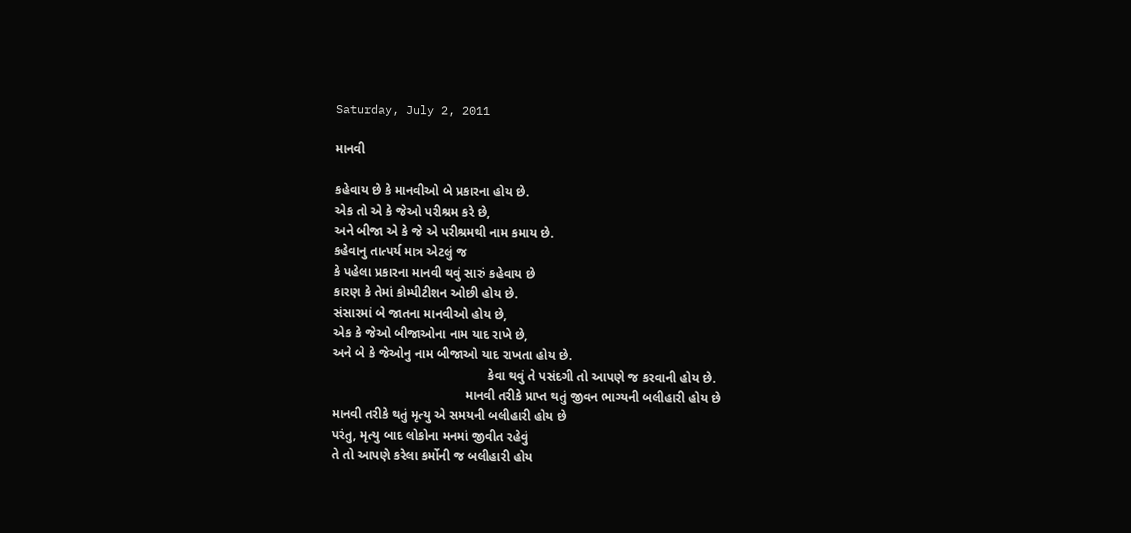Saturday, July 2, 2011

માનવી

કહેવાય છે કે માનવીઓ બે પ્રકારના હોય છે.
એક તો એ કે જેઓ પરીશ્રમ કરે છે,
અને બીજા એ કે જે એ પરીશ્રમથી નામ કમાય છે.
કહેવાનુ તાત્પર્ય માત્ર એટલું જ
કે પહેલા પ્રકારના માનવી થવું સારું કહેવાય છે
કારણ કે તેમાં કોમ્પીટીશન ઓછી હોય છે.
સંસારમાં બે જાતના માનવીઓ હોય છે,
એક કે જેઓ બીજાઓના નામ યાદ રાખે છે,
અને બે કે જેઓનુ નામ બીજાઓ યાદ રાખતા હોય છે.
                                           કેવા થવું તે પસંદગી તો આપણે જ કરવાની હોય છે.
                                     માનવી તરીકે પ્રાપ્ત થતું જીવન ભાગ્યની બલીહારી હોય છે
માનવી તરીકે થતું મૃત્યુ એ સમયની બલીહારી હોય છે
પરંતુ, મૃત્યુ બાદ લોકોના મનમાં જીવીત રહેવું
તે તો આપણે કરેલા કર્મોની જ બલીહારી હોય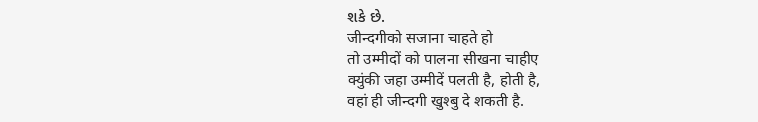શકે છે.
जीन्दगीको सजाना चाहते हो
तो उम्मीदों को पालना सीखना चाहीए
क्युंकी जहा उम्मीदें पलती है, होती है,
वहां ही जीन्दगी खुश्बु दे शकती है.